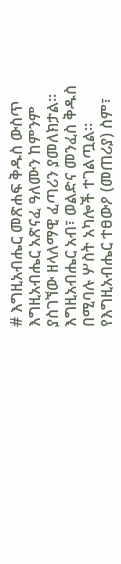# እግዚአብሔር መጽሐፍ ቅዱስ ውስጥ እግዚአብሔር አጽናፈ ዓለሙን ከምንም ያስገኘው ዘላለማዊ ፈጣሪን ያመለክታል። እግዚአብሔር አብ፣ ወልድና መንፈስ ቅዱስ በሚባሉ ሦስት አካሎች ተገልጧል። የእግዚአብሔር ተፀውዖ (መጠሪያ) ስም፣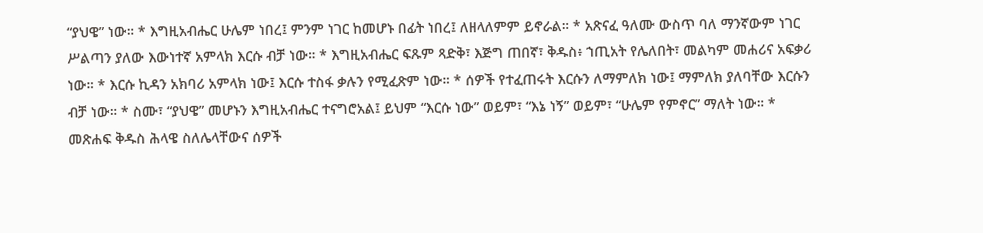“ያህዌ” ነው። * እግዚአብሔር ሁሌም ነበረ፤ ምንም ነገር ከመሆኑ በፊት ነበረ፤ ለዘላለምም ይኖራል። * አጽናፈ ዓለሙ ውስጥ ባለ ማንኛውም ነገር ሥልጣን ያለው እውነተኛ አምላክ እርሱ ብቻ ነው። * እግዚአብሔር ፍጹም ጻድቅ፣ እጅግ ጠበኛ፣ ቅዱስ፥ ኀጢአት የሌለበት፣ መልካም መሐሪና አፍቃሪ ነው። * እርሱ ኪዳን አክባሪ አምላክ ነው፤ እርሱ ተስፋ ቃሉን የሚፈጽም ነው። * ሰዎች የተፈጠሩት እርሱን ለማምለክ ነው፤ ማምለክ ያለባቸው እርሱን ብቻ ነው። * ስሙ፣ “ያህዌ” መሆኑን እግዚአብሔር ተናግሮአል፤ ይህም “እርሱ ነው” ወይም፣ “እኔ ነኝ” ወይም፣ “ሁሌም የምኖር” ማለት ነው። * መጽሐፍ ቅዱስ ሕላዌ ስለሌላቸውና ሰዎች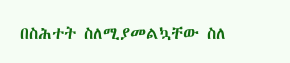በስሕተት ስለሚያመልኳቸው ስለ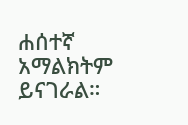ሐሰተኛ አማልክትም ይናገራል።